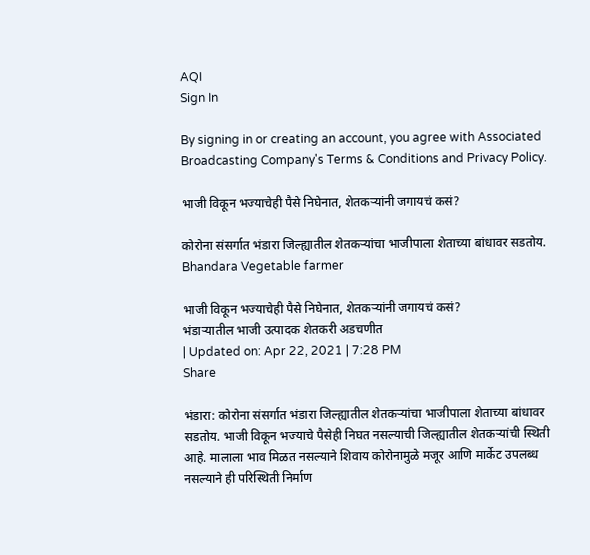AQI
Sign In

By signing in or creating an account, you agree with Associated Broadcasting Company's Terms & Conditions and Privacy Policy.

भाजी विकून भज्याचेही पैसे निघेनात, शेतकऱ्यांनी जगायचं कसं?

कोरोना संसर्गात भंडारा जिल्ह्यातील शेतकऱ्यांचा भाजीपाला शेताच्या बांधावर सडतोय. Bhandara Vegetable farmer

भाजी विकून भज्याचेही पैसे निघेनात, शेतकऱ्यांनी जगायचं कसं?
भंडाऱ्यातील भाजी उत्पादक शेतकरी अडचणीत
| Updated on: Apr 22, 2021 | 7:28 PM
Share

भंडारा: कोरोना संसर्गात भंडारा जिल्ह्यातील शेतकऱ्यांचा भाजीपाला शेताच्या बांधावर सडतोय. भाजी विकून भज्याचे पैसेही निघत नसल्याची जिल्ह्यातील शेतकऱ्यांची स्थिती आहे. मालाला भाव मिळत नसल्याने शिवाय कोरोनामुळे मजूर आणि मार्केट उपलब्ध नसल्याने ही परिस्थिती निर्माण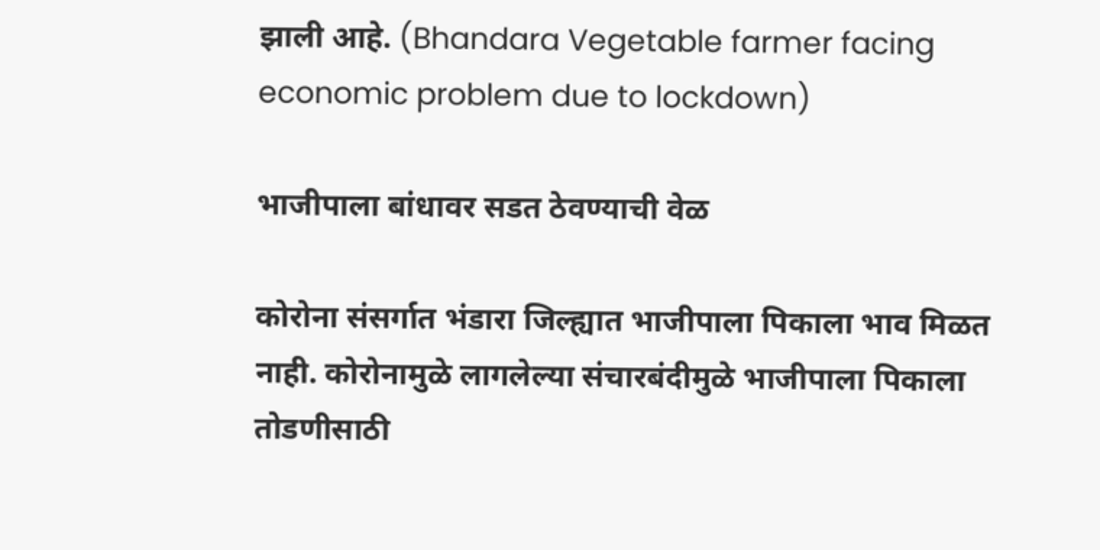झाली आहे. (Bhandara Vegetable farmer facing economic problem due to lockdown)

भाजीपाला बांधावर सडत ठेवण्याची वेळ

कोरोना संसर्गात भंडारा जिल्ह्यात भाजीपाला पिकाला भाव मिळत नाही. कोरोनामुळे लागलेल्या संचारबंदीमुळे भाजीपाला पिकाला तोडणीसाठी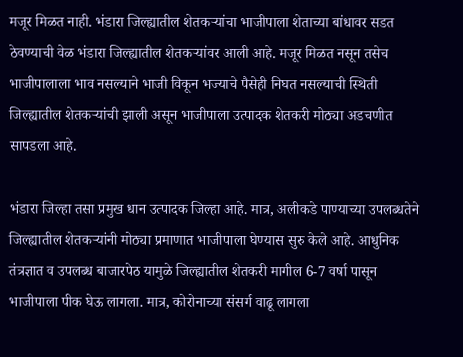मजूर मिळत नाही. भंडारा जिल्ह्यातील शेतकऱ्यांचा भाजीपाला शेताच्या बांधावर सडत ठेवण्याची वेळ भंडारा जिल्ह्यातील शेतकऱ्यांवर आली आहे. मजूर मिळत नसून तसेच भाजीपालाला भाव नसल्याने भाजी विकून भज्याचे पैसेही निघत नसल्याची स्थिती जिल्ह्यातील शेतकऱ्यांची झाली असून भाजीपाला उत्पादक शेतकरी मोठ्या अडचणीत सापडला आहे.

भंडारा जिल्हा तसा प्रमुख धान उत्पादक जिल्हा आहे. मात्र, अलीकडे पाण्याच्या उपलब्धतेने जिल्ह्यातील शेतकऱ्यांनी मोठ्या प्रमाणात भाजीपाला घेण्यास सुरु केले आहे. आधुनिक तंत्रज्ञात व उपलब्ध बाजारपेठ यामुळे जिल्ह्यातील शेतकरी मागील 6-7 वर्षा पासून भाजीपाला पीक घेऊ लागला. मात्र, कोरोनाच्या संसर्ग वाढू लागला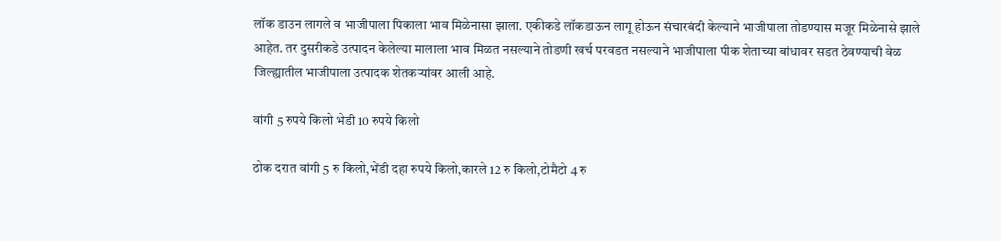लॉक डाउन लागले व भाजीपाला पिकाला भाव मिळेनासा झाला. एकीकडे लॉकडाऊन लागू होऊन संचारबंदी केल्याने भाजीपाला तोडण्यास मजूर मिळेनासे झाले आहेत. तर दुसरीकडे उत्पादन केलेल्या मालाला भाव मिळत नसल्याने तोडणी खर्च परवडत नसल्याने भाजीपाला पीक शेताच्या बांधावर सडत ठेवण्याची वेळ जिल्ह्यातील भाजीपाला उत्पादक शेतकऱ्यांवर आली आहे.

वांगी 5 रुपये किलो भेडी 10 रुपये किलो

ठोक दरात वांगी 5 रु किलो,भेंडी दहा रुपये किलो,कारले 12 रु किलो,टोमैटो 4 रु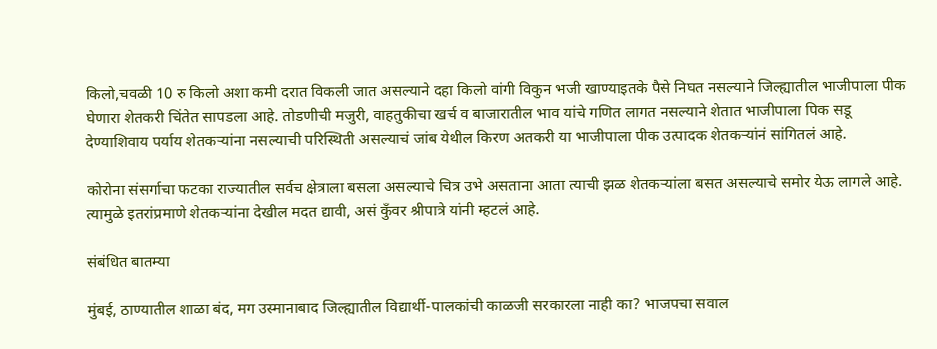किलो,चवळी 10 रु किलो अशा कमी दरात विकली जात असल्याने दहा किलो वांगी विकुन भजी खाण्याइतके पैसे निघत नसल्याने जिल्ह्यातील भाजीपाला पीक घेणारा शेतकरी चिंतेत सापडला आहे. तोडणीची मजुरी, वाहतुकीचा खर्च व बाजारातील भाव यांचे गणित लागत नसल्याने शेतात भाजीपाला पिक सडू देण्याशिवाय पर्याय शेतकऱ्यांना नसल्याची परिस्थिती असल्याचं जांब येथील किरण अतकरी या भाजीपाला पीक उत्पादक शेतकऱ्यांनं सांगितलं आहे.

कोरोना संसर्गाचा फटका राज्यातील सर्वच क्षेत्राला बसला असल्याचे चित्र उभे असताना आता त्याची झळ शेतकऱ्यांला बसत असल्याचे समोर येऊ लागले आहे. त्यामुळे इतरांप्रमाणे शेतकऱ्यांना देखील मदत द्यावी, असं कुँवर श्रीपात्रे यांनी म्हटलं आहे.

संबंधित बातम्या

मुंबई, ठाण्यातील शाळा बंद, मग उस्मानाबाद जिल्ह्यातील विद्यार्थी-पालकांची काळजी सरकारला नाही का? भाजपचा सवाल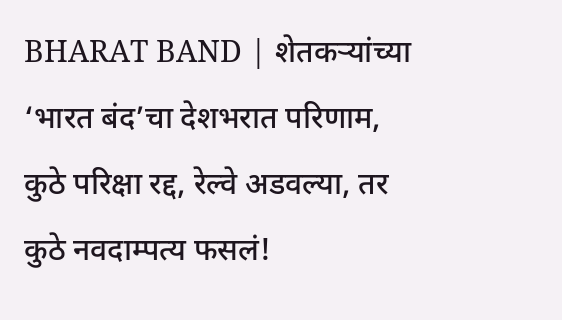BHARAT BAND | शेतकऱ्यांच्या ‘भारत बंद’चा देशभरात परिणाम, कुठे परिक्षा रद्द, रेल्वे अडवल्या, तर कुठे नवदाम्पत्य फसलं!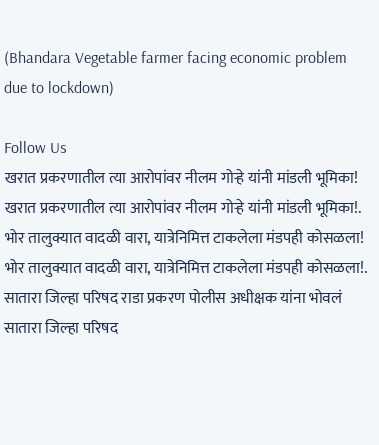(Bhandara Vegetable farmer facing economic problem due to lockdown)

Follow Us
खरात प्रकरणातील त्या आरोपांवर नीलम गोऱ्हे यांनी मांडली भूमिका!
खरात प्रकरणातील त्या आरोपांवर नीलम गोऱ्हे यांनी मांडली भूमिका!.
भोर तालुक्यात वादळी वारा, यात्रेनिमित्त टाकलेला मंडपही कोसळला!
भोर तालुक्यात वादळी वारा, यात्रेनिमित्त टाकलेला मंडपही कोसळला!.
सातारा जिल्हा परिषद राडा प्रकरण पोलीस अधीक्षक यांना भोवलं
सातारा जिल्हा परिषद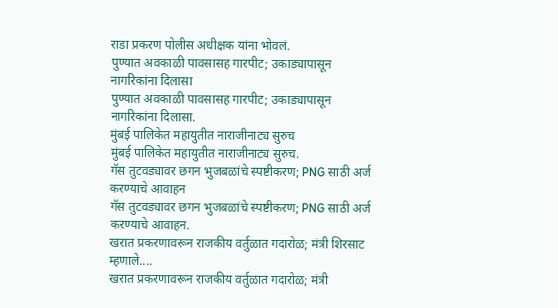राडा प्रकरण पोलीस अधीक्षक यांना भोवलं.
पुण्यात अवकाळी पावसासह गारपीट; उकाड्यापासून नागरिकांना दिलासा
पुण्यात अवकाळी पावसासह गारपीट; उकाड्यापासून नागरिकांना दिलासा.
मुंबई पालिकेत महायुतीत नाराजीनाट्य सुरुच
मुंबई पालिकेत महायुतीत नाराजीनाट्य सुरुच.
गॅस तुटवड्यावर छगन भुजबळांचे स्पष्टीकरण; PNG साठी अर्ज करण्याचे आवाहन
गॅस तुटवड्यावर छगन भुजबळांचे स्पष्टीकरण; PNG साठी अर्ज करण्याचे आवाहन.
खरात प्रकरणावरून राजकीय वर्तुळात गदारोळ; मंत्री शिरसाट म्हणाले....
खरात प्रकरणावरून राजकीय वर्तुळात गदारोळ; मंत्री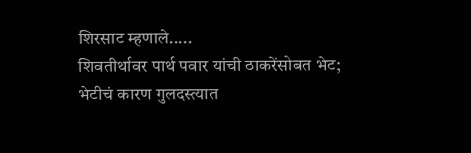शिरसाट म्हणाले.....
शिवतीर्थावर पार्थ पवार यांची ठाकरेंसोबत भेट; भेटीचं कारण गुलदस्त्यात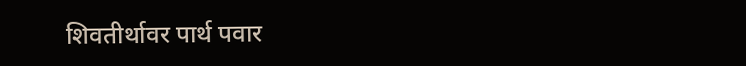शिवतीर्थावर पार्थ पवार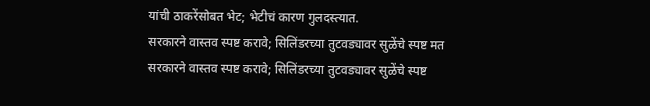यांची ठाकरेंसोबत भेट; भेटीचं कारण गुलदस्त्यात.
सरकारने वास्तव स्पष्ट करावे; सिलिंडरच्या तुटवड्यावर सुळेंचे स्पष्ट मत
सरकारने वास्तव स्पष्ट करावे; सिलिंडरच्या तुटवड्यावर सुळेंचे स्पष्ट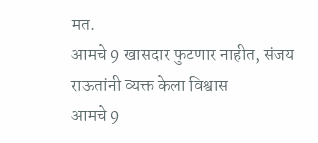मत.
आमचे 9 खासदार फुटणार नाहीत, संजय राऊतांनी व्यक्त केला विश्वास
आमचे 9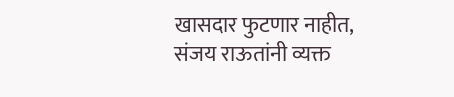खासदार फुटणार नाहीत, संजय राऊतांनी व्यक्त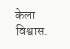केला विश्वास.